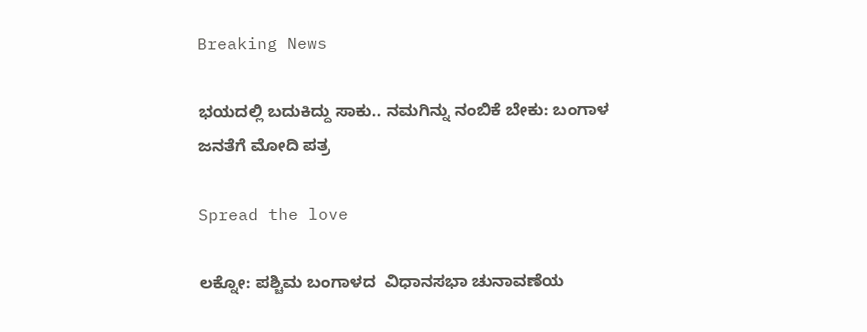Breaking News

ಭಯದಲ್ಲಿ ಬದುಕಿದ್ದು ಸಾಕು.. ನಮಗಿನ್ನು ನಂಬಿಕೆ ಬೇಕು: ಬಂಗಾಳ ಜನತೆಗೆ ಮೋದಿ ಪತ್ರ

Spread the love

ಲಕ್ನೋ: ಪಶ್ಚಿಮ ಬಂಗಾಳದ  ವಿಧಾನಸಭಾ ಚುನಾವಣೆಯ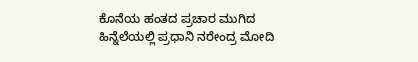ಕೊನೆಯ ಹಂತದ ಪ್ರಚಾರ ಮುಗಿದ ಹಿನ್ನೆಲೆಯಲ್ಲಿ ಪ್ರಧಾನಿ ನರೇಂದ್ರ ಮೋದಿ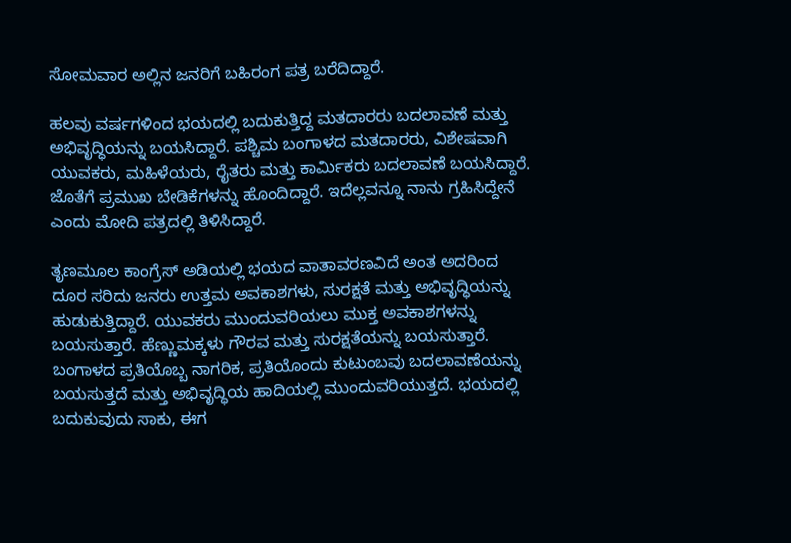ಸೋಮವಾರ ಅಲ್ಲಿನ ಜನರಿಗೆ ಬಹಿರಂಗ ಪತ್ರ ಬರೆದಿದ್ದಾರೆ.

ಹಲವು ವರ್ಷಗಳಿಂದ ಭಯದಲ್ಲಿ ಬದುಕುತ್ತಿದ್ದ ಮತದಾರರು ಬದಲಾವಣೆ ಮತ್ತು ಅಭಿವೃದ್ಧಿಯನ್ನು ಬಯಸಿದ್ದಾರೆ. ಪಶ್ಚಿಮ ಬಂಗಾಳದ ಮತದಾರರು, ವಿಶೇಷವಾಗಿ ಯುವಕರು, ಮಹಿಳೆಯರು, ರೈತರು ಮತ್ತು ಕಾರ್ಮಿಕರು ಬದಲಾವಣೆ ಬಯಸಿದ್ದಾರೆ. ಜೊತೆಗೆ ಪ್ರಮುಖ ಬೇಡಿಕೆಗಳನ್ನು ಹೊಂದಿದ್ದಾರೆ. ಇದೆಲ್ಲವನ್ನೂ ನಾನು ಗ್ರಹಿಸಿದ್ದೇನೆ ಎಂದು ಮೋದಿ ಪತ್ರದಲ್ಲಿ ತಿಳಿಸಿದ್ದಾರೆ.

ತೃಣಮೂಲ ಕಾಂಗ್ರೆಸ್ ಅಡಿಯಲ್ಲಿ ಭಯದ ವಾತಾವರಣವಿದೆ ಅಂತ ಅದರಿಂದ ದೂರ ಸರಿದು ಜನರು ಉತ್ತಮ ಅವಕಾಶಗಳು, ಸುರಕ್ಷತೆ ಮತ್ತು ಅಭಿವೃದ್ಧಿಯನ್ನು ಹುಡುಕುತ್ತಿದ್ದಾರೆ. ಯುವಕರು ಮುಂದುವರಿಯಲು ಮುಕ್ತ ಅವಕಾಶಗಳನ್ನು ಬಯಸುತ್ತಾರೆ. ಹೆಣ್ಣುಮಕ್ಕಳು ಗೌರವ ಮತ್ತು ಸುರಕ್ಷತೆಯನ್ನು ಬಯಸುತ್ತಾರೆ. ಬಂಗಾಳದ ಪ್ರತಿಯೊಬ್ಬ ನಾಗರಿಕ, ಪ್ರತಿಯೊಂದು ಕುಟುಂಬವು ಬದಲಾವಣೆಯನ್ನು ಬಯಸುತ್ತದೆ ಮತ್ತು ಅಭಿವೃದ್ಧಿಯ ಹಾದಿಯಲ್ಲಿ ಮುಂದುವರಿಯುತ್ತದೆ. ಭಯದಲ್ಲಿ ಬದುಕುವುದು ಸಾಕು, ಈಗ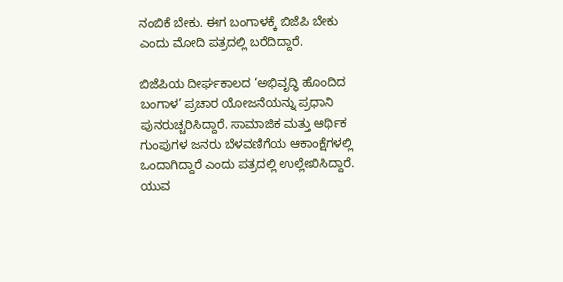ನಂಬಿಕೆ ಬೇಕು. ಈಗ ಬಂಗಾಳಕ್ಕೆ ಬಿಜೆಪಿ ಬೇಕು ಎಂದು ಮೋದಿ ಪತ್ರದಲ್ಲಿ ಬರೆದಿದ್ದಾರೆ.

ಬಿಜೆಪಿಯ ದೀರ್ಘಕಾಲದ ‘ಅಭಿವೃದ್ಧಿ ಹೊಂದಿದ ಬಂಗಾಳ’ ಪ್ರಚಾರ ಯೋಜನೆಯನ್ನು ಪ್ರಧಾನಿ ಪುನರುಚ್ಚರಿಸಿದ್ದಾರೆ. ಸಾಮಾಜಿಕ ಮತ್ತು ಆರ್ಥಿಕ ಗುಂಪುಗಳ ಜನರು ಬೆಳವಣಿಗೆಯ ಆಕಾಂಕ್ಷೆಗಳಲ್ಲಿ ಒಂದಾಗಿದ್ದಾರೆ ಎಂದು ಪತ್ರದಲ್ಲಿ ಉಲ್ಲೇಖಿಸಿದ್ದಾರೆ. ಯುವ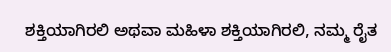ಶಕ್ತಿಯಾಗಿರಲಿ ಅಥವಾ ಮಹಿಳಾ ಶಕ್ತಿಯಾಗಿರಲಿ, ನಮ್ಮ ರೈತ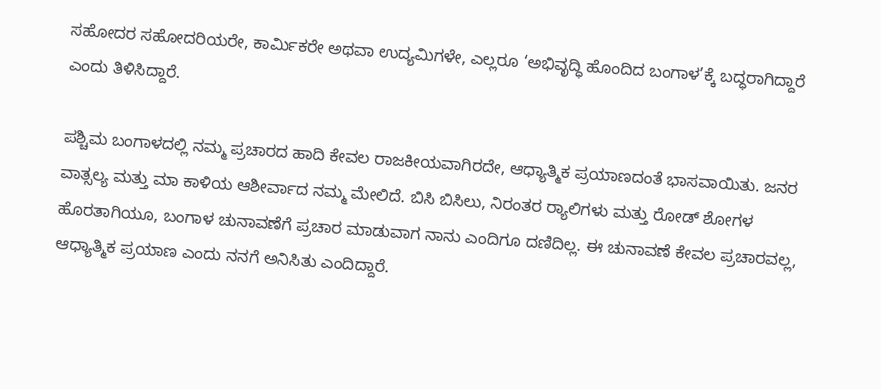ಸಹೋದರ ಸಹೋದರಿಯರೇ, ಕಾರ್ಮಿಕರೇ ಅಥವಾ ಉದ್ಯಮಿಗಳೇ, ಎಲ್ಲರೂ ‘ಅಭಿವೃದ್ಧಿ ಹೊಂದಿದ ಬಂಗಾಳ’ಕ್ಕೆ ಬದ್ಧರಾಗಿದ್ದಾರೆ ಎಂದು ತಿಳಿಸಿದ್ದಾರೆ.

ಪಶ್ಚಿಮ ಬಂಗಾಳದಲ್ಲಿ ನಮ್ಮ ಪ್ರಚಾರದ ಹಾದಿ ಕೇವಲ ರಾಜಕೀಯವಾಗಿರದೇ, ಆಧ್ಯಾತ್ಮಿಕ ಪ್ರಯಾಣದಂತೆ ಭಾಸವಾಯಿತು. ಜನರ ವಾತ್ಸಲ್ಯ ಮತ್ತು ಮಾ ಕಾಳಿಯ ಆಶೀರ್ವಾದ ನಮ್ಮ ಮೇಲಿದೆ. ಬಿಸಿ ಬಿಸಿಲು, ನಿರಂತರ ರ‍್ಯಾಲಿಗಳು ಮತ್ತು ರೋಡ್ ಶೋಗಳ ಹೊರತಾಗಿಯೂ, ಬಂಗಾಳ ಚುನಾವಣೆಗೆ ಪ್ರಚಾರ ಮಾಡುವಾಗ ನಾನು ಎಂದಿಗೂ ದಣಿದಿಲ್ಲ. ಈ ಚುನಾವಣೆ ಕೇವಲ ಪ್ರಚಾರವಲ್ಲ, ಆಧ್ಯಾತ್ಮಿಕ ಪ್ರಯಾಣ ಎಂದು ನನಗೆ ಅನಿಸಿತು ಎಂದಿದ್ದಾರೆ.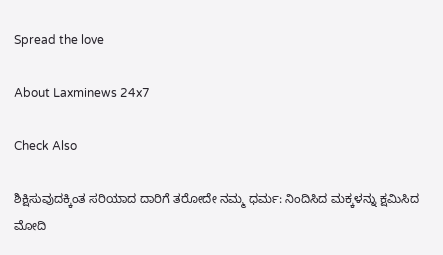Spread the love

About Laxminews 24x7

Check Also

ಶಿಕ್ಷಿಸುವುದಕ್ಕಿಂತ ಸರಿಯಾದ ದಾರಿಗೆ ತರೋದೇ ನಮ್ಮ ಧರ್ಮ: ನಿಂದಿಸಿದ ಮಕ್ಕಳನ್ನು ಕ್ಷಮಿಸಿದ ಮೋದಿ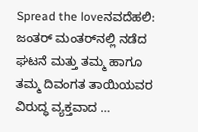Spread the loveನವದೆಹಲಿ: ಜಂತರ್ ಮಂತರ್‌ನಲ್ಲಿ ನಡೆದ ಘಟನೆ ಮತ್ತು ತಮ್ಮ ಹಾಗೂ ತಮ್ಮ ದಿವಂಗತ ತಾಯಿಯವರ ವಿರುದ್ಧ ವ್ಯಕ್ತವಾದ …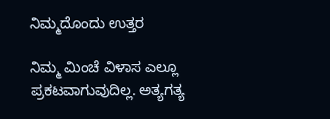ನಿಮ್ಮದೊಂದು ಉತ್ತರ

ನಿಮ್ಮ ಮಿಂಚೆ ವಿಳಾಸ ಎಲ್ಲೂ ಪ್ರಕಟವಾಗುವುದಿಲ್ಲ. ಅತ್ಯಗತ್ಯ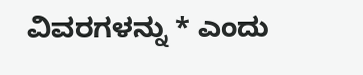ವಿವರಗಳನ್ನು * ಎಂದು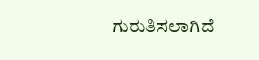ಗುರುತಿಸಲಾಗಿದೆ